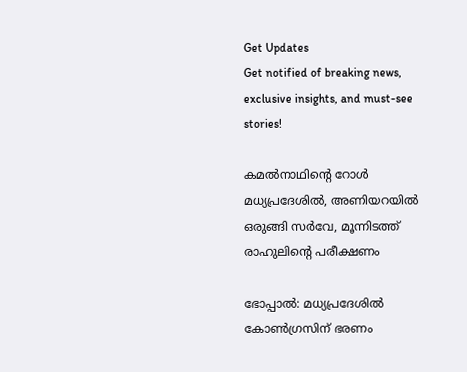Get Updates
Get notified of breaking news, exclusive insights, and must-see stories!

കമല്‍നാഥിന്റെ റോള്‍ മധ്യപ്രദേശില്‍, അണിയറയില്‍ ഒരുങ്ങി സര്‍വേ, മൂന്നിടത്ത് രാഹുലിന്റെ പരീക്ഷണം

ഭോപ്പാല്‍: മധ്യപ്രദേശില്‍ കോണ്‍ഗ്രസിന് ഭരണം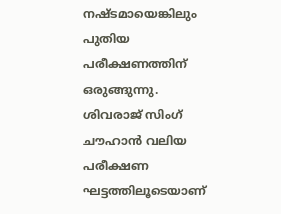നഷ്ടമായെങ്കിലും പുതിയ പരീക്ഷണത്തിന് ഒരുങ്ങുന്നു. ശിവരാജ് സിംഗ് ചൗഹാന്‍ വലിയ പരീക്ഷണ ഘട്ടത്തിലൂടെയാണ്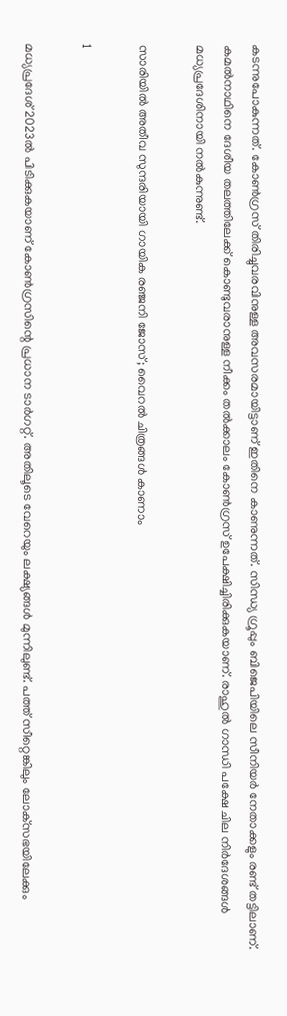കടന്നുപോകുന്നത്. കോണ്‍ഗ്രസ് തിരിച്ചുവരവിനുള്ള അവസരമായിട്ടാണ് ഇതിനെ കാണുന്നത്. സിന്ധ്യ ഗ്രൂപ്പും ബിജെപിയിലെ സീനിയര്‍ നേതാക്കളും രണ്ട് തട്ടിലാണ്. കമല്‍നാഥിനെ ദേശീയ തലത്തിലേക്ക് കൊണ്ടുവരാനുള്ള നീക്കം തല്‍ക്കാലം കോണ്‍ഗ്രസ് ഉപേക്ഷിച്ചിരിക്കുകയാണ്. രാഹുല്‍ ഗാന്ധി പക്ഷേ ചില നിര്‍ദേശങ്ങള്‍ മധ്യപ്രദേശിനായി നല്‍കുന്നുണ്ട്.

സാരിയില്‍ അതീവ സുന്ദരിയായി ഗായിക രഞ്ജനി ജോസ്; വൈറല്‍ ചിത്രങ്ങള്‍ കാണാം

1

മധ്യപ്രദേശ് 2023ല്‍ പിടിക്കുകയാണ് കോണ്‍ഗ്രസിന്റെ പ്രധാന ടാര്‍ഗറ്റ്. അതിലൂടെ വേറെയും ലക്ഷ്യങ്ങള്‍ മുന്നിലുണ്ട്. പത്ത് സീറ്റെങ്കിലും ലോക്‌സഭയിലേക്കും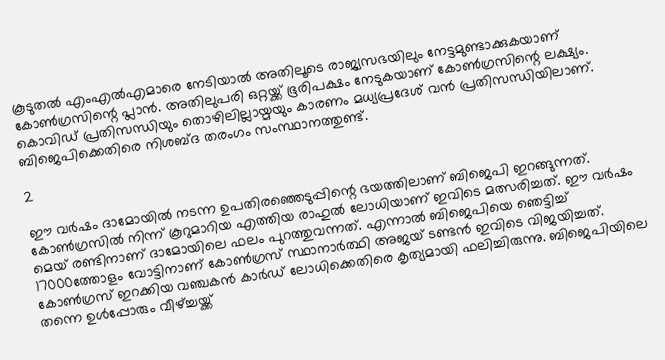കൂടുതല്‍ എംഎല്‍എമാരെ നേടിയാല്‍ അതിലൂടെ രാജ്യസഭയിലും നേട്ടമുണ്ടാക്കുകയാണ് കോണ്‍ഗ്രസിന്റെ പ്ലാന്‍. അതിലുപരി ഒറ്റയ്ക്ക് ഭൂരിപക്ഷം നേടുകയാണ് കോണ്‍ഗ്രസിന്റെ ലക്ഷ്യം. കൊവിഡ് പ്രതിസന്ധിയും തൊഴിലില്ലായ്മയും കാരണം മധ്യപ്രദേശ് വന്‍ പ്രതിസന്ധിയിലാണ്. ബിജെപിക്കെതിരെ നിശബ്ദ തരംഗം സംസ്ഥാനത്തുണ്ട്.

2

ഈ വര്‍ഷം ദാമോയില്‍ നടന്ന ഉപതിരഞ്ഞെടുപ്പിന്റെ ഭയത്തിലാണ് ബിജെപി ഇറങ്ങുന്നത്. കോണ്‍ഗ്രസില്‍ നിന്ന് കൂറുമാറിയ എത്തിയ രാഹുല്‍ ലോധിയാണ് ഇവിടെ മത്സരിച്ചത്. ഈ വര്‍ഷം മെയ് രണ്ടിനാണ് ദാമോയിലെ ഫലം പുറത്തുവന്നത്. എന്നാല്‍ ബിജെപിയെ ഞെട്ടിച്ച് 17000ത്തോളം വോട്ടിനാണ് കോണ്‍ഗ്രസ് സ്ഥാനാര്‍ത്ഥി അജയ് ടണ്ടന്‍ ഇവിടെ വിജയിച്ചത്. കോണ്‍ഗ്രസ് ഇറക്കിയ വഞ്ചകന്‍ കാര്‍ഡ് ലോധിക്കെതിരെ കൃത്യമായി ഫലിച്ചിരുന്നു. ബിജെപിയിലെ തന്നെ ഉള്‍പ്പോരും വീഴ്ച്ചയ്ക്ക്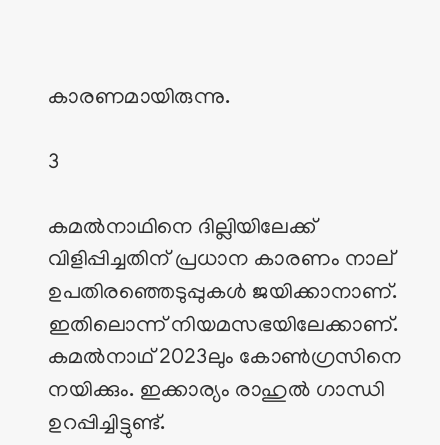കാരണമായിരുന്നു.

3

കമല്‍നാഥിനെ ദില്ലിയിലേക്ക് വിളിപ്പിച്ചതിന് പ്രധാന കാരണം നാല് ഉപതിരഞ്ഞെടുപ്പുകള്‍ ജയിക്കാനാണ്. ഇതിലൊന്ന് നിയമസഭയിലേക്കാണ്. കമല്‍നാഥ് 2023ലും കോണ്‍ഗ്രസിനെ നയിക്കും. ഇക്കാര്യം രാഹുല്‍ ഗാന്ധി ഉറപ്പിച്ചിട്ടുണ്ട്.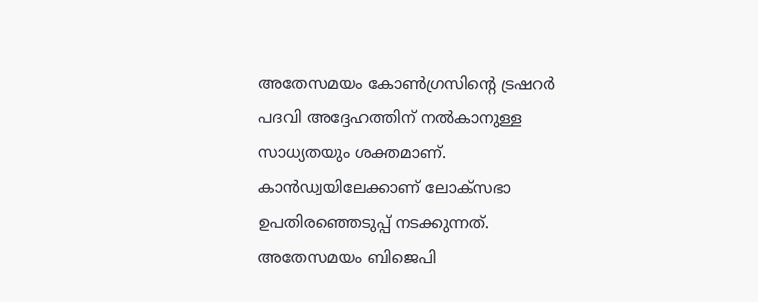അതേസമയം കോണ്‍ഗ്രസിന്റെ ട്രഷറര്‍ പദവി അദ്ദേഹത്തിന് നല്‍കാനുള്ള സാധ്യതയും ശക്തമാണ്. കാന്‍ഡ്വയിലേക്കാണ് ലോക്‌സഭാ ഉപതിരഞ്ഞെടുപ്പ് നടക്കുന്നത്. അതേസമയം ബിജെപി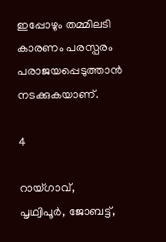ഇപ്പോഴും തമ്മിലടി കാരണം പരസ്പരം പരാജയപ്പെടുത്താന്‍ നടക്കുകയാണ്.

4

റായ്ഗാവ്, പൃഥ്വിപൂര്‍, ജോബട്ട്,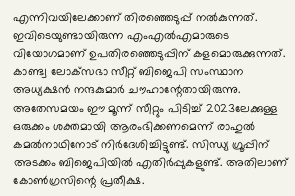എന്നിവയിലേക്കാണ് തിരഞ്ഞെടുപ്പ് നല്‍കുന്നത്. ഇവിടെയുണ്ടായിരുന്ന എംഎല്‍എമാരുടെ വിയോഗമാണ് ഉപതിരഞ്ഞെടുപ്പിന് കളമൊരുക്കുന്നത്. കാണ്ട്വ ലോക്‌സഭാ സീറ്റ് ബിജെപി സംസ്ഥാന അധ്യക്ഷന്‍ നന്ദകുമാര്‍ ചൗഹാന്റേതായിരുന്നു. അതേസമയം ഈ മൂന്ന് സീറ്റും പിടിച്ച് 2023ലേക്കുള്ള ഒരുക്കം ശക്തമായി ആരംഭിക്കണമെന്ന് രാഹുല്‍ കമല്‍നാഥിനോട് നിര്‍ദേശിച്ചിട്ടുണ്ട്. സിന്ധ്യ ഗ്രൂപ്പിന് അടക്കം ബിജെപിയില്‍ എതിര്‍പ്പുകളുണ്ട്. അതിലാണ് കോണ്‍ഗ്രസിന്റെ പ്രതീക്ഷ.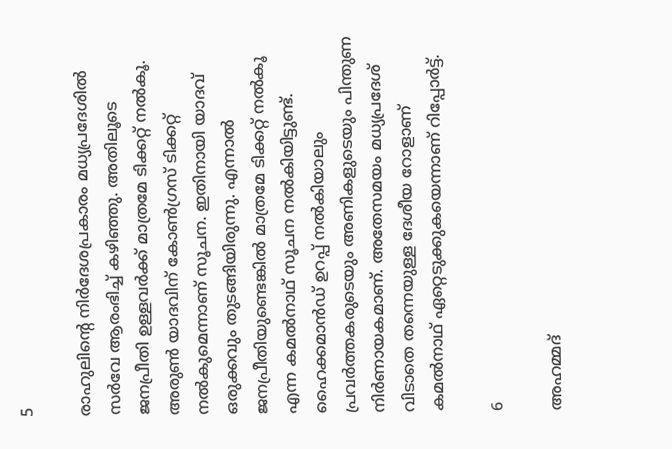5

രാഹുലിന്റെ നിര്‍ദേശപ്രകാരം മധ്യപ്രദേശില്‍ സര്‍വേ ആരംഭിച്ച് കഴിഞ്ഞു. അതിലൂടെ ജനപ്രീതി ഉള്ളവര്‍ക്ക് മാത്രമേ ടിക്കറ്റ് നല്‍കൂ. അരുണ്‍ യാദവിന് കോണ്‍ഗ്രസ് ടിക്കറ്റ് നല്‍കുമെന്നാണ് സൂചന. ഇതിനായി യാദവ് ഒരുക്കവും തുടങ്ങിയിരുന്നു. എന്നാല്‍ ജനപ്രീതിയുണ്ടെങ്കില്‍ മാത്രമേ ടിക്കറ്റ് നല്‍കൂ എന്ന കമല്‍നാഥ് സൂചന നല്‍കിയിട്ടുണ്ട്. ഹൈക്കമാന്‍ഡ് ഉറപ്പ് നല്‍കിയാലും പ്രവര്‍ത്തകരുടെയും അണികളുടെയും പിന്തുണ നിര്‍ണായകമാണ്. അതേസമയം മധ്യപ്രദേശ് വിടാതെ തന്നെയുള്ള ദേശീയ റോളാണ് കമല്‍നാഥ് ഏറ്റെടുക്കുകയെന്നാണ് റിപ്പോര്‍ട്ട്.

6

അഹമ്മദ്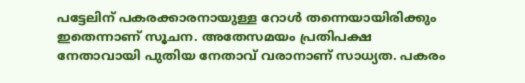പട്ടേലിന് പകരക്കാരനായുള്ള റോള്‍ തന്നെയായിരിക്കും ഇതെന്നാണ് സൂചന. അതേസമയം പ്രതിപക്ഷ നേതാവായി പുതിയ നേതാവ് വരാനാണ് സാധ്യത. പകരം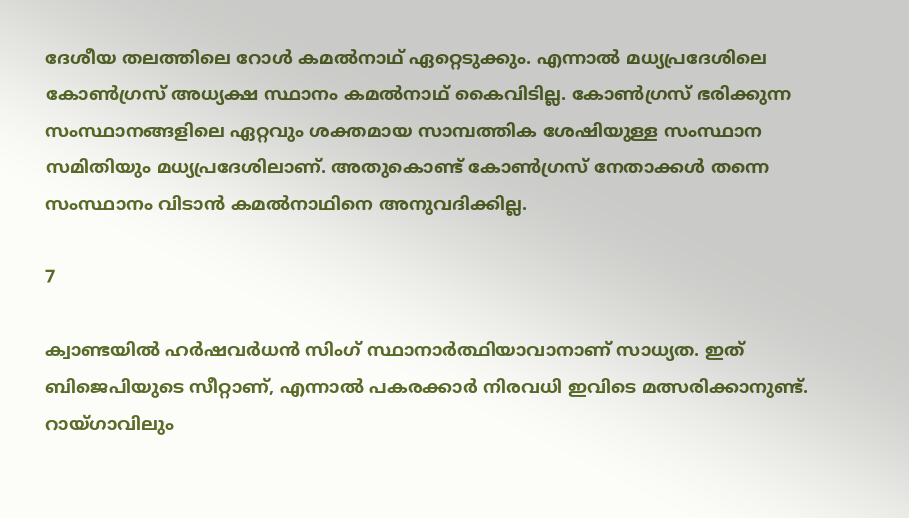ദേശീയ തലത്തിലെ റോള്‍ കമല്‍നാഥ് ഏറ്റെടുക്കും. എന്നാല്‍ മധ്യപ്രദേശിലെ കോണ്‍ഗ്രസ് അധ്യക്ഷ സ്ഥാനം കമല്‍നാഥ് കൈവിടില്ല. കോണ്‍ഗ്രസ് ഭരിക്കുന്ന സംസ്ഥാനങ്ങളിലെ ഏറ്റവും ശക്തമായ സാമ്പത്തിക ശേഷിയുള്ള സംസ്ഥാന സമിതിയും മധ്യപ്രദേശിലാണ്. അതുകൊണ്ട് കോണ്‍ഗ്രസ് നേതാക്കള്‍ തന്നെ സംസ്ഥാനം വിടാന്‍ കമല്‍നാഥിനെ അനുവദിക്കില്ല.

7

ക്വാണ്ടയില്‍ ഹര്‍ഷവര്‍ധന്‍ സിംഗ് സ്ഥാനാര്‍ത്ഥിയാവാനാണ് സാധ്യത. ഇത് ബിജെപിയുടെ സീറ്റാണ്, എന്നാല്‍ പകരക്കാര്‍ നിരവധി ഇവിടെ മത്സരിക്കാനുണ്ട്. റായ്ഗാവിലും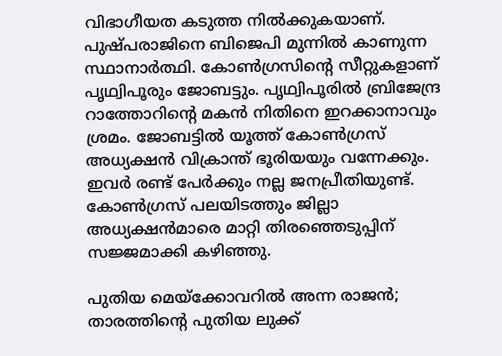വിഭാഗീയത കടുത്ത നില്‍ക്കുകയാണ്. പുഷ്പരാജിനെ ബിജെപി മുന്നില്‍ കാണുന്ന സ്ഥാനാര്‍ത്ഥി. കോണ്‍ഗ്രസിന്റെ സീറ്റുകളാണ് പൃഥ്വിപൂരും ജോബട്ടും. പൃഥ്വിപൂരില്‍ ബ്രിജേന്ദ്ര റാത്തോറിന്റെ മകന്‍ നിതിനെ ഇറക്കാനാവും ശ്രമം. ജോബട്ടില്‍ യൂത്ത് കോണ്‍ഗ്രസ് അധ്യക്ഷന്‍ വിക്രാന്ത് ഭൂരിയയും വന്നേക്കും. ഇവര്‍ രണ്ട് പേര്‍ക്കും നല്ല ജനപ്രീതിയുണ്ട്. കോണ്‍ഗ്രസ് പലയിടത്തും ജില്ലാ അധ്യക്ഷന്‍മാരെ മാറ്റി തിരഞ്ഞെടുപ്പിന് സജ്ജമാക്കി കഴിഞ്ഞു.

പുതിയ മെയ്‌ക്കോവറില്‍ അന്ന രാജന്‍; താരത്തിന്റെ പുതിയ ലുക്ക്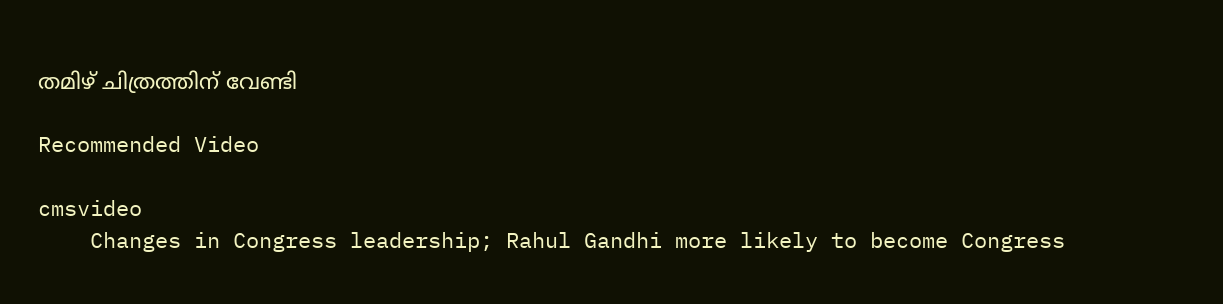തമിഴ് ചിത്രത്തിന് വേണ്ടി

Recommended Video

cmsvideo
    Changes in Congress leadership; Rahul Gandhi more likely to become Congress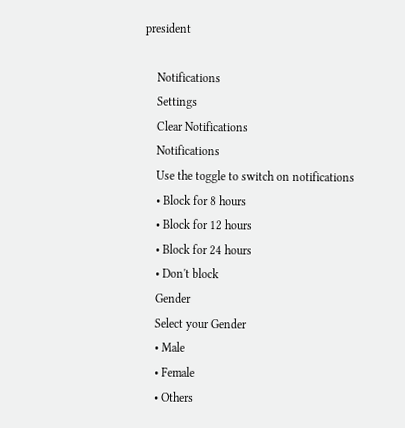president

    Notifications
    Settings
    Clear Notifications
    Notifications
    Use the toggle to switch on notifications
    • Block for 8 hours
    • Block for 12 hours
    • Block for 24 hours
    • Don't block
    Gender
    Select your Gender
    • Male
    • Female
    • Others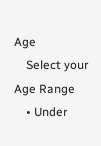Age
    Select your Age Range
    • Under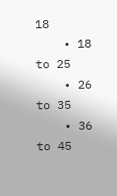18
    • 18 to 25
    • 26 to 35
    • 36 to 45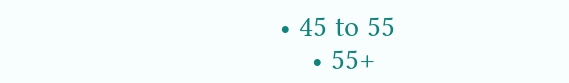• 45 to 55
    • 55+